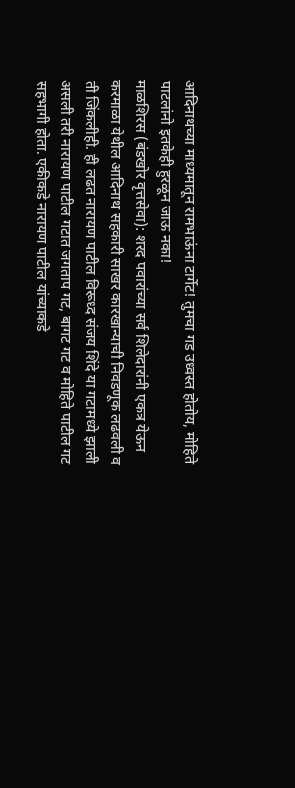आदिनाथच्या माध्यमातून रामभाऊंना टार्गेट! तुमचा गड उध्वस्त होतोय, मोहिते पाटलांनो इतकेही हुरळून जाऊ नका!
माळशिरस (बंडखोर वृत्तसेवा): शरद पवारांच्या सर्व शिलेदारांनी एकत्र येऊन करमाळा येथील आदिनाथ सहकारी साखर कारखान्याची निवडणूक लढवली व ती जिंकलीही. ही लढत नारायण पाटील विरूध्द संजय शिंदे या गटामध्ये झाली असली तरी नारायण पाटील गटात जगताप गट, बागट गट व मोहिते पाटील गट सहभागी होता. एकीकडे नारायण पाटील यांच्याकडे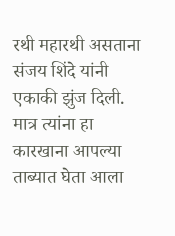रथी महारथी असताना संजय शिंदे यांनी एकाकी झुंज दिली. मात्र त्यांना हा कारखाना आपल्या ताब्यात घेता आला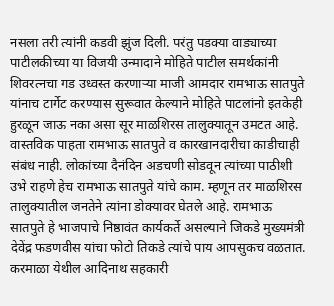नसला तरी त्यांनी कडवी झुंज दिली. परंतु पडक्या वाड्याच्या पाटीलकीच्या या विजयी उन्मादाने मोहिते पाटील समर्थकांनी शिवरत्नचा गड उध्वस्त करणाऱ्या माजी आमदार रामभाऊ सातपुते यांनाच टार्गेट करण्यास सुरूवात केल्याने मोहिते पाटलांनो इतकेही हुरळून जाऊ नका असा सूर माळशिरस तालुक्यातून उमटत आहे.
वास्तविक पाहता रामभाऊ सातपुते व कारखानदारीचा काडीचाही संबंध नाही. लोकांच्या दैनंदिन अडचणी सोडवून त्यांच्या पाठीशी उभे राहणे हेच रामभाऊ सातपुते यांचे काम. म्हणून तर माळशिरस तालुक्यातील जनतेने त्यांना डोक्यावर घेतले आहे. रामभाऊ सातपुते हे भाजपाचे निष्ठावंत कार्यकर्ते असल्याने जिकडे मुख्यमंत्री देवेंद्र फडणवीस यांचा फोटो तिकडे त्यांचे पाय आपसुकच वळतात. करमाळा येथील आदिनाथ सहकारी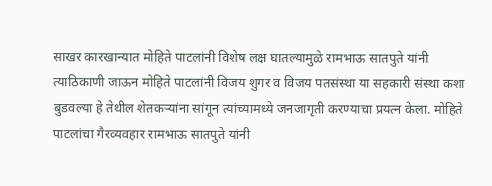साखर कारखान्यात मोहिते पाटलांनी विशेष लक्ष घातल्यामुळे रामभाऊ सातपुते यांनी त्याठिकाणी जाऊन मोहिते पाटलांनी विजय शुगर व विजय पतसंस्था या सहकारी संस्था कशा बुडवल्या हे तेथील शेतकऱ्यांना सांगून त्यांच्यामध्ये जनजागृती करण्याचा प्रयत्न केला. मोहिते पाटलांचा गैरव्यवहार रामभाऊ सातपुते यांनी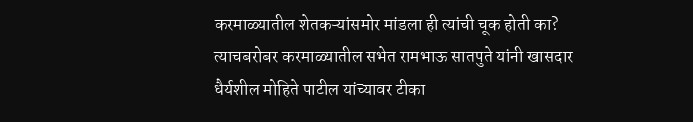करमाळ्यातील शेतकऱ्यांसमोर मांडला ही त्यांची चूक होती का? त्याचबरोबर करमाळ्यातील सभेत रामभाऊ सातपुते यांनी खासदार धैर्यशील मोहिते पाटील यांच्यावर टीका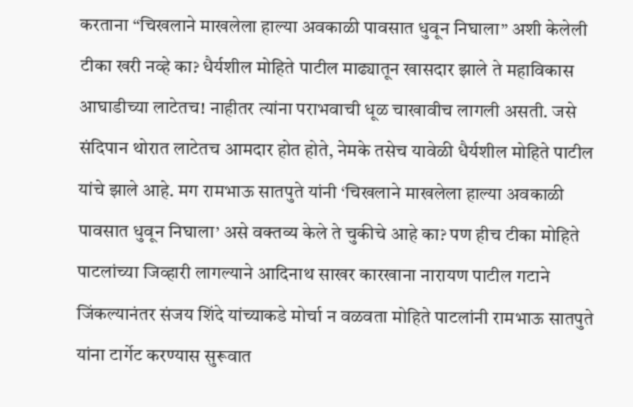करताना “चिखलाने माखलेला हाल्या अवकाळी पावसात धुवून निघाला” अशी केलेली टीका खरी नव्हे का? धैर्यशील मोहिते पाटील माढ्यातून खासदार झाले ते महाविकास आघाडीच्या लाटेतच! नाहीतर त्यांना पराभवाची धूळ चाखावीच लागली असती. जसे संदिपान थोरात लाटेतच आमदार होत होते, नेमके तसेच यावेळी धैर्यशील मोहिते पाटील यांचे झाले आहे. मग रामभाऊ सातपुते यांनी ‘चिखलाने माखलेला हाल्या अवकाळी पावसात धुवून निघाला’ असे वक्तव्य केले ते चुकीचे आहे का? पण हीच टीका मोहिते पाटलांच्या जिव्हारी लागल्याने आदिनाथ साखर कारखाना नारायण पाटील गटाने जिंकल्यानंतर संजय शिंदे यांच्याकडे मोर्चा न वळवता मोहिते पाटलांनी रामभाऊ सातपुते यांना टार्गेट करण्यास सुरूवात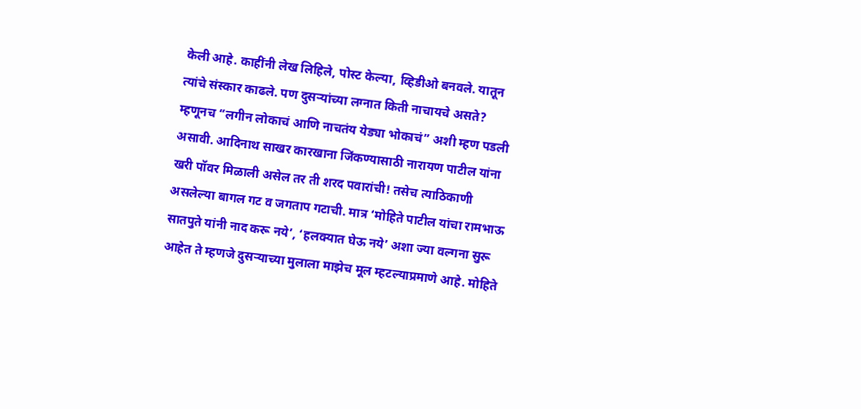केली आहे. काहींनी लेख लिहिले, पोस्ट केल्या, व्हिडीओ बनवले. यातून त्यांचे संस्कार काढले. पण दुसऱ्यांच्या लग्नात किती नाचायचे असते? म्हणूनच “लगीन लोकाचं आणि नाचतंय येड्या भोकाचं” अशी म्हण पडली असावी. आदिनाथ साखर कारखाना जिंकण्यासाठी नारायण पाटील यांना खरी पॉवर मिळाली असेल तर ती शरद पवारांची! तसेच त्याठिकाणी असलेल्या बागल गट व जगताप गटाची. मात्र ‘मोहिते पाटील यांचा रामभाऊ सातपुते यांनी नाद करू नये’, ‘हलक्यात घेऊ नये’ अशा ज्या वल्गना सुरू आहेत ते म्हणजे दुसऱ्याच्या मुलाला माझेच मूल म्हटल्याप्रमाणे आहे. मोहिते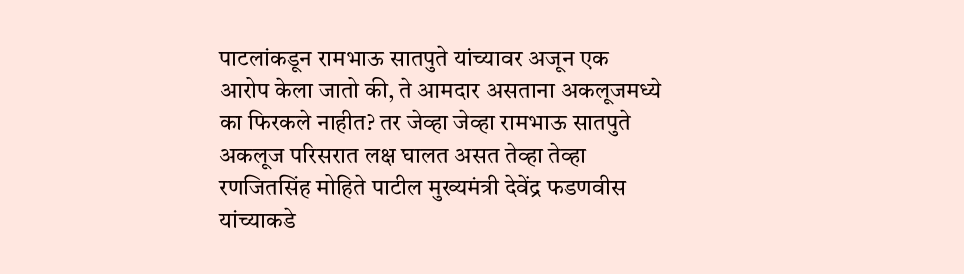पाटलांकडून रामभाऊ सातपुते यांच्यावर अजून एक आरोप केला जातो की, ते आमदार असताना अकलूजमध्ये का फिरकले नाहीत? तर जेव्हा जेव्हा रामभाऊ सातपुते अकलूज परिसरात लक्ष घालत असत तेव्हा तेव्हा रणजितसिंह मोहिते पाटील मुख्यमंत्री देवेंद्र फडणवीस यांच्याकडे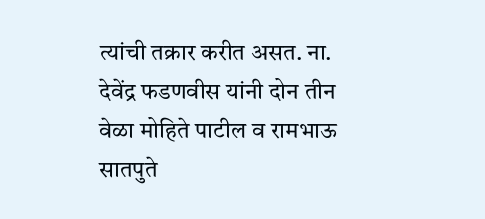त्यांची तक्रार करीत असत. ना. देवेंद्र फडणवीस यांनी दोन तीन वेळा मोहिते पाटील व रामभाऊ सातपुते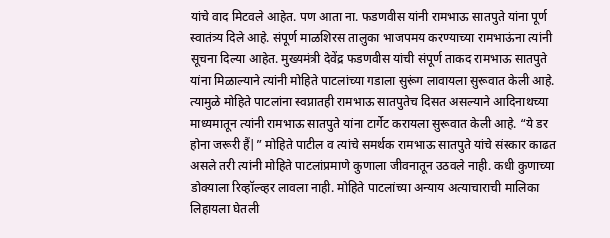यांचे वाद मिटवले आहेत. पण आता ना. फडणवीस यांनी रामभाऊ सातपुते यांना पूर्ण स्वातंत्र्य दिले आहे. संपूर्ण माळशिरस तालुका भाजपमय करण्याच्या रामभाऊंना त्यांनी सूचना दिल्या आहेत. मुख्यमंत्री देवेंद्र फडणवीस यांची संपूर्ण ताकद रामभाऊ सातपुते यांना मिळाल्याने त्यांनी मोहिते पाटलांच्या गडाला सुरूंग लावायला सुरूवात केली आहे. त्यामुळे मोहिते पाटलांना स्वप्नातही रामभाऊ सातपुतेच दिसत असल्याने आदिनाथच्या माध्यमातून त्यांनी रामभाऊ सातपुते यांना टार्गेट करायला सुरूवात केली आहे. “ये डर होना जरूरी हैं|” मोहिते पाटील व त्यांचे समर्थक रामभाऊ सातपुते यांचे संस्कार काढत असले तरी त्यांनी मोहिते पाटलांप्रमाणे कुणाला जीवनातून उठवले नाही. कधी कुणाच्या डोक्याला रिव्हॉल्व्हर लावला नाही. मोहिते पाटलांच्या अन्याय अत्याचाराची मालिका लिहायला घेतली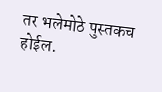तर भलेमोठे पुस्तकच होईल.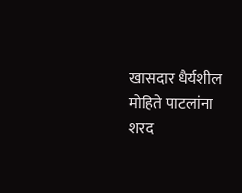खासदार धैर्यशील मोहिते पाटलांना शरद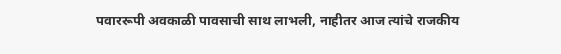पवाररूपी अवकाळी पावसाची साथ लाभली, नाहीतर आज त्यांचे राजकीय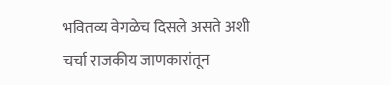भवितव्य वेगळेच दिसले असते अशी चर्चा राजकीय जाणकारांतून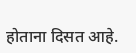होताना दिसत आहे.